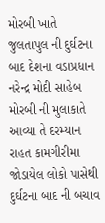મોરબી ખાતે જુલતાપુલ ની દુર્ઘટના બાદ દેશના વડાપ્રધાન નરેન્દ્ર મોદી સાહેબ મોરબી ની મુલાકાતે આવ્યા તે દરમ્યાન રાહત કામગીરીમા જોડાયેલ લોકો પાસેથી દુર્ઘટના બાદ ની બચાવ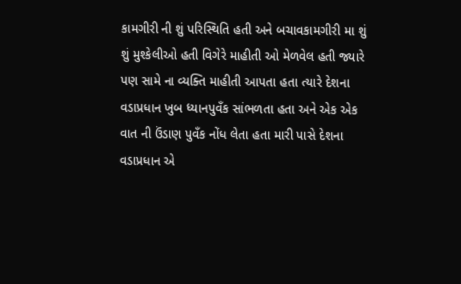કામગીરી ની શું પરિસ્થિતિ હતી અને બચાવકામગીરી મા શું શું મુશ્કેલીઓ હતી વિગેરે માહીતી ઓ મેળવેલ હતી જ્યારે પણ સામે ના વ્યક્તિ માહીતી આપતા હતા ત્યારે દેશના વડાપ્રધાન ખુબ ધ્યાનપુવઁક સાંભળતા હતા અને એક એક વાત ની ઉંડાણ પુવઁક નોંધ લેતા હતા મારી પાસે દેશના વડાપ્રધાન એ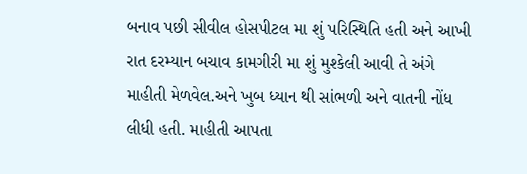બનાવ પછી સીવીલ હોસપીટલ મા શું પરિસ્થિતિ હતી અને આખી રાત દરમ્યાન બચાવ કામગીરી મા શું મુશ્કેલી આવી તે અંગે માહીતી મેળવેલ.અને ખુબ ધ્યાન થી સાંભળી અને વાતની નોંધ લીધી હતી. માહીતી આપતા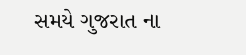સમયે ગુજરાત ના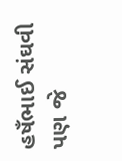હષઁભાઈ સંઘવી પણ જે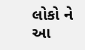લોકો ને આ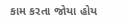કામ કરતા જોયા હોય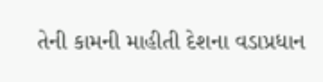તેની કામની માહીતી દેશના વડાપ્રધાન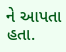ને આપતા હતા.